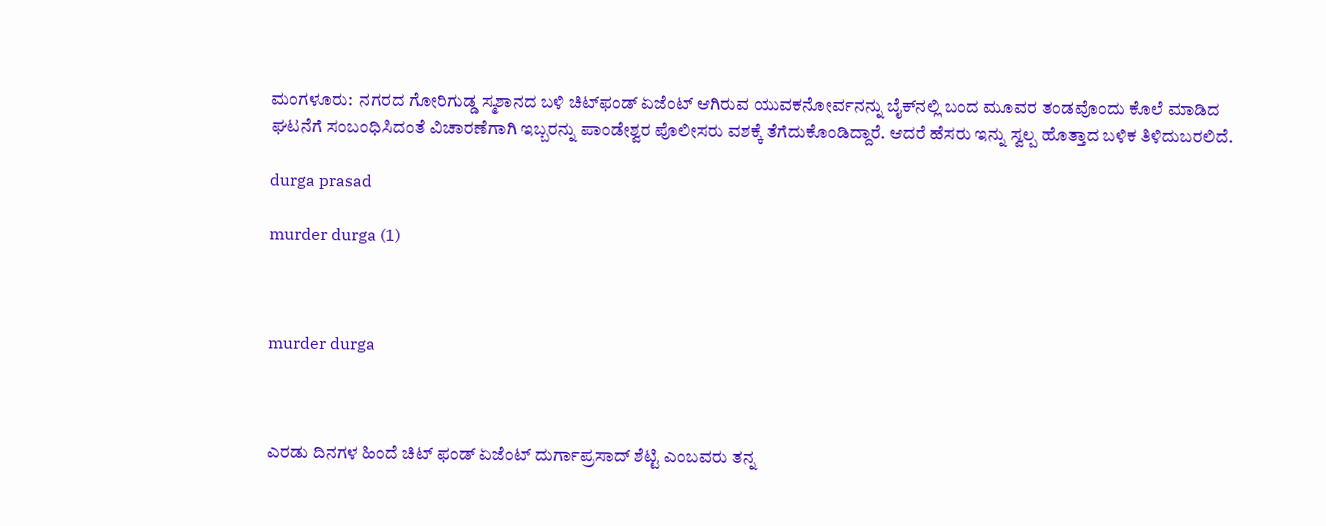ಮಂಗಳೂರು:  ನಗರದ ಗೋರಿಗುಡ್ಡ ಸ್ಮಶಾನದ ಬಳಿ ಚಿಟ್‍ಫಂಡ್ ಏಜೆಂಟ್ ಆಗಿರುವ ಯುವಕನೋರ್ವನನ್ನು ಬೈಕ್‍ನಲ್ಲಿ ಬಂದ ಮೂವರ ತಂಡವೊಂದು ಕೊಲೆ ಮಾಡಿದ ಘಟನೆಗೆ ಸಂಬಂಧಿಸಿದಂತೆ ವಿಚಾರಣೆಗಾಗಿ ಇಬ್ಬರನ್ನು ಪಾಂಡೇಶ್ವರ ಪೊಲೀಸರು ವಶಕ್ಕೆ ತೆಗೆದುಕೊಂಡಿದ್ದಾರೆ. ಆದರೆ ಹೆಸರು ಇನ್ನು ಸ್ವಲ್ಪ ಹೊತ್ತಾದ ಬಳಿಕ ತಿಳಿದುಬರಲಿದೆ.

durga prasad

murder durga (1)



murder durga



ಎರಡು ದಿನಗಳ ಹಿಂದೆ ಚಿಟ್ ಫಂಡ್ ಏಜೆಂಟ್ ದುರ್ಗಾಪ್ರಸಾದ್ ಶೆಟ್ಟಿ ಎಂಬವರು ತನ್ನ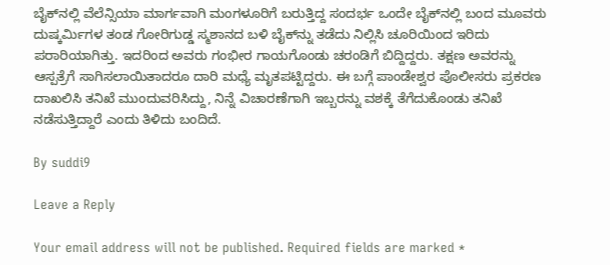ಬೈಕ್‍ನಲ್ಲಿ ವೆಲೆನ್ಸಿಯಾ ಮಾರ್ಗವಾಗಿ ಮಂಗಳೂರಿಗೆ ಬರುತ್ತಿದ್ದ ಸಂದರ್ಭ ಒಂದೇ ಬೈಕ್‍ನಲ್ಲಿ ಬಂದ ಮೂವರು ದುಷ್ಕರ್ಮಿಗಳ ತಂಡ ಗೋರಿಗುಡ್ಡ ಸ್ಮಶಾನದ ಬಳಿ ಬೈಕ್‍ನ್ನು ತಡೆದು ನಿಲ್ಲಿಸಿ ಚೂರಿಯಿಂದ ಇರಿದು ಪರಾರಿಯಾಗಿತ್ತು. ಇದರಿಂದ ಅವರು ಗಂಭೀರ ಗಾಯಗೊಂಡು ಚರಂಡಿಗೆ ಬಿದ್ದಿದ್ದರು. ತಕ್ಷಣ ಅವರನ್ನು ಆಸ್ಪತ್ರೆಗೆ ಸಾಗಿಸಲಾಯಿತಾದರೂ ದಾರಿ ಮಧ್ಯೆ ಮೃತಪಟ್ಟಿದ್ದರು. ಈ ಬಗ್ಗೆ ಪಾಂಡೇಶ್ವರ ಪೊಲೀಸರು ಪ್ರಕರಣ ದಾಖಲಿಸಿ ತನಿಖೆ ಮುಂದುವರಿಸಿದ್ದು, ನಿನ್ನೆ ವಿಚಾರಣೆಗಾಗಿ ಇಬ್ಬರನ್ನು ವಶಕ್ಕೆ ತೆಗೆದುಕೊಂಡು ತನಿಖೆ ನಡೆಸುತ್ತಿದ್ದಾರೆ ಎಂದು ತಿಳಿದು ಬಂದಿದೆ.

By suddi9

Leave a Reply

Your email address will not be published. Required fields are marked *